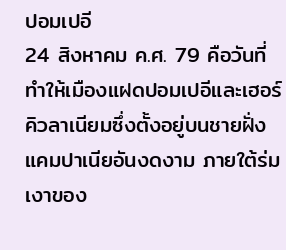ปอมเปอี
24 สิงหาคม ค.ศ. 79 คือวันที่ทำให้เมืองแฝดปอมเปอีและเฮอร์คิวลาเนียมซึ่งตั้งอยู่บนชายฝั่งแคมปาเนียอันงดงาม ภายใต้ร่มเงาของ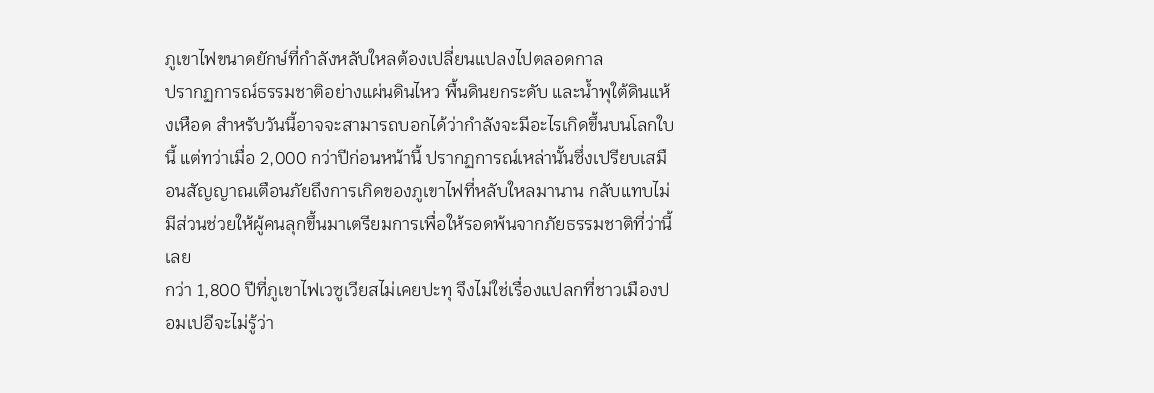ภูเขาไฟขนาดยักษ์ที่กำลังหลับใหลต้องเปลี่ยนแปลงไปตลอดกาล
ปรากฏการณ์ธรรมชาติอย่างแผ่นดินไหว พื้นดินยกระดับ และน้ำพุใต้ดินแห้งเหือด สำหรับวันนี้อาจจะสามารถบอกได้ว่ากำลังจะมีอะไรเกิดขึ้นบนโลกใบนี้ แต่ทว่าเมื่อ 2,000 กว่าปีก่อนหน้านี้ ปรากฏการณ์เหล่านั้นซึ่งเปรียบเสมือนสัญญาณเตือนภัยถึงการเกิดของภูเขาไฟที่หลับใหลมานาน กลับแทบไม่มีส่วนช่วยให้ผู้คนลุกขึ้นมาเตรียมการเพื่อให้รอดพ้นจากภัยธรรมชาติที่ว่านี้เลย
กว่า 1,800 ปีที่ภูเขาไฟเวซูเวียสไม่เคยปะทุ จึงไม่ใช่เรื่องแปลกที่ชาวเมืองปอมเปอีจะไม่รู้ว่า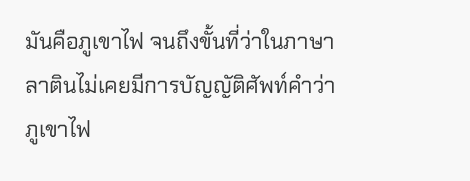มันคือภูเขาไฟ จนถึงขั้นที่ว่าในภาษาลาตินไม่เคยมีการบัญญัติศัพท์คำว่าภูเขาไฟ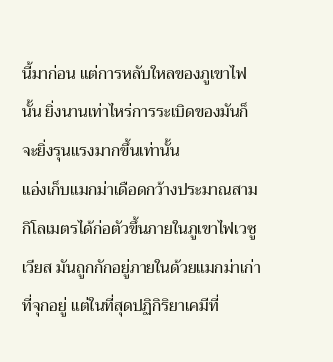นี้มาก่อน แต่การหลับใหลของภูเขาไฟนั้น ยิ่งนานเท่าไหร่การระเบิดของมันก็จะยิ่งรุนแรงมากขึ้นเท่านั้น
แอ่งเก็บแมกม่าเดือดกว้างประมาณสามกิโลเมตรได้ก่อตัวขึ้นภายในภูเขาไฟเวซูเวียส มันถูกกักอยู่ภายในด้วยแมกม่าเก่าที่จุกอยู่ แต่ในที่สุดปฏิกิริยาเคมีที่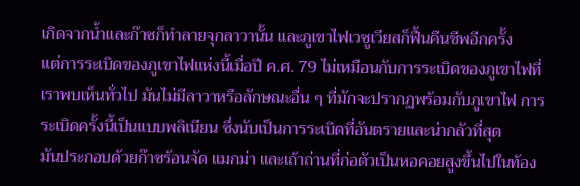เกิดจากน้ำและก๊าซก็ทำลายจุกลาวานั้น และภูเขาไฟเวซูเวียสก็ฟื้นคืนชีพอีกครั้ง
แต่การระเบิดของภูเขาไฟแห่งนี้เมื่อปี ค.ศ. 79 ไม่เหมือนกับการระเบิดของภูเขาไฟที่เราพบเห็นทั่วไป มันไม่มีลาวาหรือลักษณะอื่น ๆ ที่มักจะปรากฏพร้อมกับภูเขาไฟ การระเบิดครั้งนี้เป็นแบบพลิเนียน ซึ่งนับเป็นการระเบิดที่อันตรายและน่ากลัวที่สุด
มันประกอบด้วยก๊าซร้อนจัด แมกม่า และเถ้าถ่านที่ก่อตัวเป็นหอคอยสูงขึ้นไปในท้อง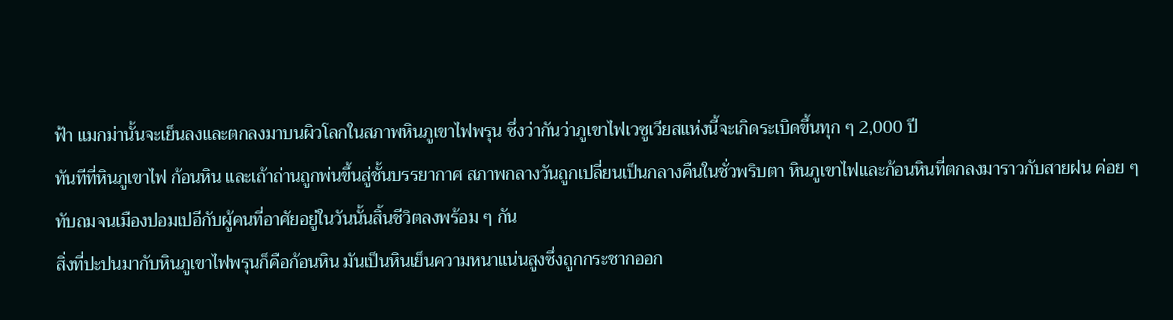ฟ้า แมกม่านั้นจะเย็นลงและตกลงมาบนผิวโลกในสภาพหินภูเขาไฟพรุน ซึ่งว่ากันว่าภูเขาไฟเวซูเวียสแห่งนี้จะเกิดระเบิดขึ้นทุก ๆ 2,000 ปี
ทันทีที่หินภูเขาไฟ ก้อนหิน และเถ้าถ่านถูกพ่นขึ้นสู่ชั้นบรรยากาศ สภาพกลางวันถูกเปลี่ยนเป็นกลางคืนในชั่วพริบตา หินภูเขาไฟและก้อนหินที่ตกลงมาราวกับสายฝน ค่อย ๆ ทับถมจนเมืองปอมเปอีกับผู้คนที่อาศัยอยู่ในวันนั้นสิ้นชีวิตลงพร้อม ๆ กัน
สิ่งที่ปะปนมากับหินภูเขาไฟพรุนก็คือก้อนหิน มันเป็นหินเย็นความหนาแน่นสูงซึ่งถูกกระชากออก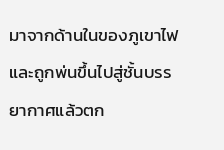มาจากด้านในของภูเขาไฟ และถูกพ่นขึ้นไปสู่ชั้นบรรยากาศแล้วตก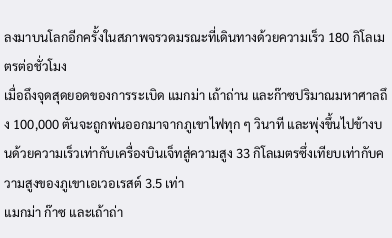ลงมาบนโลกอีกครั้งในสภาพจรวดมรณะที่เดินทางด้วยความเร็ว 180 กิโลเมตรต่อชั่วโมง
เมื่อถึงจุดสุดยอดของการระเบิด แมกม่า เถ้าถ่าน และก๊าซปริมาณมหาศาลถึง 100,000 ตันจะถูกพ่นออกมาจากภูเขาไฟทุก ๆ วินาที และพุ่งขึ้นไปข้างบนด้วยความเร็วเท่ากับเครื่องบินเจ็ทสู่ความสูง 33 กิโลเมตรซึ่งเทียบเท่ากับความสูงของภูเขาเอเวอเรสต์ 3.5 เท่า
แมกม่า ก๊าซ และเถ้าถ่า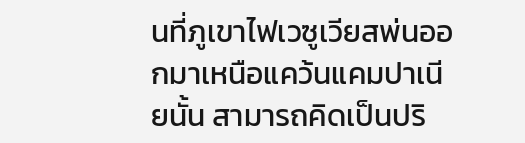นที่ภูเขาไฟเวซูเวียสพ่นออกมาเหนือแคว้นแคมปาเนียนั้น สามารถคิดเป็นปริ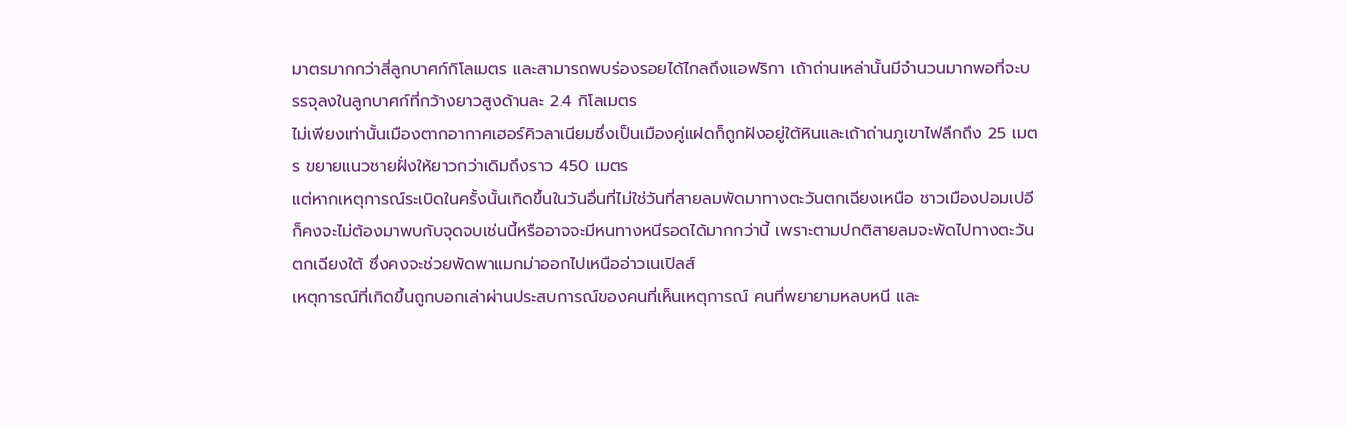มาตรมากกว่าสี่ลูกบาศก์กิโลเมตร และสามารถพบร่องรอยได้ไกลถึงแอฟริกา เถ้าถ่านเหล่านั้นมีจำนวนมากพอที่จะบรรจุลงในลูกบาศก์ที่กว้างยาวสูงด้านละ 2.4 กิโลเมตร
ไม่เพียงเท่านั้นเมืองตากอากาศเฮอร์คิวลาเนียมซึ่งเป็นเมืองคู่แฝดก็ถูกฝังอยู่ใต้หินและเถ้าถ่านภูเขาไฟลึกถึง 25 เมตร ขยายแนวชายฝั่งให้ยาวกว่าเดิมถึงราว 450 เมตร
แต่หากเหตุการณ์ระเบิดในครั้งนั้นเกิดขึ้นในวันอื่นที่ไม่ใช่วันที่สายลมพัดมาทางตะวันตกเฉียงเหนือ ชาวเมืองปอมเปอีก็คงจะไม่ต้องมาพบกับจุดจบเช่นนี้หรืออาจจะมีหนทางหนีรอดได้มากกว่านี้ เพราะตามปกติสายลมจะพัดไปทางตะวันตกเฉียงใต้ ซึ่งคงจะช่วยพัดพาแมกม่าออกไปเหนืออ่าวเนเปิลส์
เหตุการณ์ที่เกิดขึ้นถูกบอกเล่าผ่านประสบการณ์ของคนที่เห็นเหตุการณ์ คนที่พยายามหลบหนี และ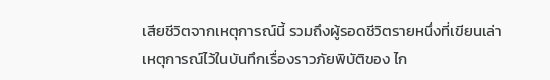เสียชีวิตจากเหตุการณ์นี้ รวมถึงผู้รอดชีวิตรายหนึ่งที่เขียนเล่าเหตุการณ์ไว้ในบันทึกเรื่องราวภัยพิบัติของ ไก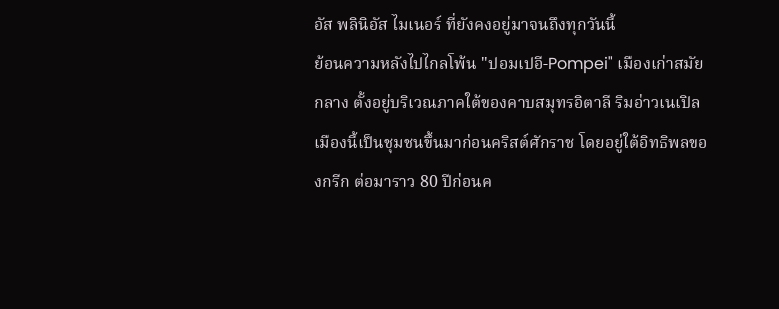อัส พลินิอัส ไมเนอร์ ที่ยังคงอยู่มาจนถึงทุกวันนี้
ย้อนความหลังไปไกลโพ้น "ปอมเปอี-Pompei" เมืองเก่าสมัยกลาง ตั้งอยู่บริเวณภาคใต้ของคาบสมุทรอิตาลี ริมอ่าวเนเปิล เมืองนี้เป็นชุมชนขึ้นมาก่อนคริสต์ศักราช โดยอยู่ใต้อิทธิพลของกรีก ต่อมาราว 80 ปีก่อนค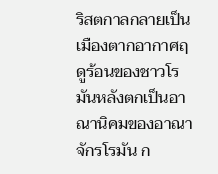ริสตกาลกลายเป็นเมืองตากอากาศฤดูร้อนของชาวโรมันหลังตกเป็นอาณานิคมของอาณาจักรโรมัน ก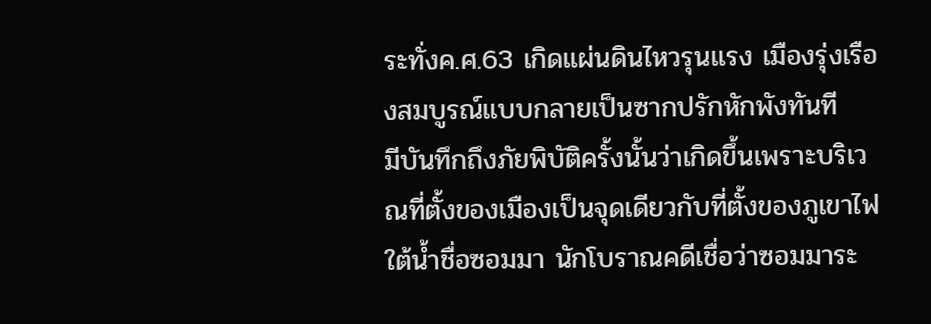ระทั่งค.ศ.63 เกิดแผ่นดินไหวรุนแรง เมืองรุ่งเรืองสมบูรณ์แบบกลายเป็นซากปรักหักพังทันที
มีบันทึกถึงภัยพิบัติครั้งนั้นว่าเกิดขึ้นเพราะบริเวณที่ตั้งของเมืองเป็นจุดเดียวกับที่ตั้งของภูเขาไฟใต้น้ำชื่อซอมมา นักโบราณคดีเชื่อว่าซอมมาระ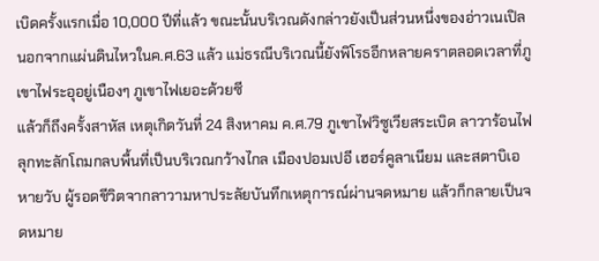เบิดครั้งแรกเมื่อ 10,000 ปีที่แล้ว ขณะนั้นบริเวณดังกล่าวยังเป็นส่วนหนึ่งของอ่าวเนเปิล นอกจากแผ่นดินไหวในค.ศ.63 แล้ว แม่ธรณีบริเวณนี้ยังพิโรธอีกหลายคราตลอดเวลาที่ภูเขาไฟระอุอยู่เนืองๆ ภูเขาไฟเยอะด้วยซี
แล้วก็ถึงครั้งสาหัส เหตุเกิดวันที่ 24 สิงหาคม ค.ศ.79 ภูเขาไฟวิซูเวียสระเบิด ลาวาร้อนไฟลุกทะลักโถมกลบพื้นที่เป็นบริเวณกว้างไกล เมืองปอมเปอี เฮอร์คูลาเนียม และสตาบิเอ หายวับ ผู้รอดชีวิตจากลาวามหาประลัยบันทึกเหตุการณ์ผ่านจดหมาย แล้วก็กลายเป็นจดหมาย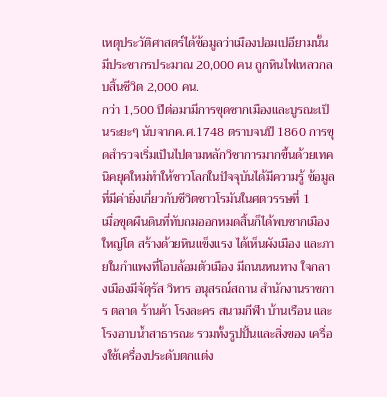เหตุประวัติศาสตร์ได้ข้อมูลว่าเมืองปอมเปอียามนั้นมีประชากรประมาณ 20,000 คน ถูกหินไฟเหลวกลบสิ้นชีวิต 2,000 คน.
กว่า 1,500 ปีต่อมามีการขุดซากเมืองและบูรณะเป็นระยะๆ นับจากค.ศ.1748 ตราบจนปี 1860 การขุดสำรวจเริ่มเป็นไปตามหลักวิชาการมากขึ้นด้วยเทคนิคยุคใหม่ทำให้ชาวโลกในปัจจุบันได้มีความรู้ ข้อมูลที่มีค่ายิ่งเกี่ยวกับชีวิตชาวโรมันในศตวรรษที่ 1
เมื่อขุดผืนดินที่ทับถมออกหมดสิ้นก็ได้พบซากเมืองใหญ่โต สร้างด้วยหินแข็งแรง ได้เห็นผังเมือง และภายในกำแพงที่โอบล้อมตัวเมือง มีถนนหนทาง ใจกลางเมืองมีจัตุรัส วิหาร อนุสรณ์สถาน สำนักงานราชการ ตลาด ร้านค้า โรงละคร สนามกีฬา บ้านเรือน และโรงอาบน้ำสาธารณะ รวมทั้งรูปปั้นและสิ่งของ เครื่องใช้เครื่องประดับตกแต่ง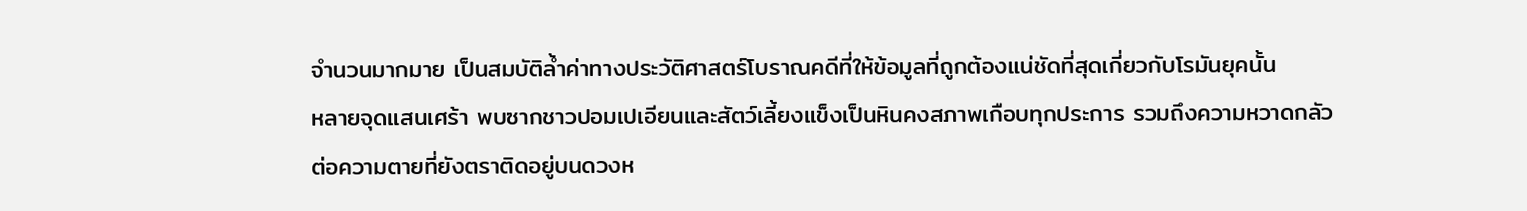จำนวนมากมาย เป็นสมบัติล้ำค่าทางประวัติศาสตร์โบราณคดีที่ให้ข้อมูลที่ถูกต้องแน่ชัดที่สุดเกี่ยวกับโรมันยุคนั้น
หลายจุดแสนเศร้า พบซากชาวปอมเปเอียนและสัตว์เลี้ยงแข็งเป็นหินคงสภาพเกือบทุกประการ รวมถึงความหวาดกลัวต่อความตายที่ยังตราติดอยู่บนดวงห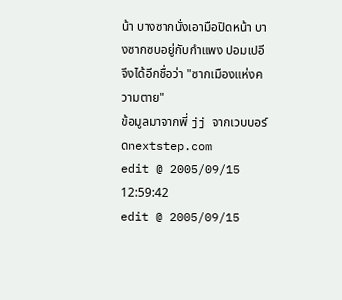น้า บางซากนั่งเอามือปิดหน้า บางซากซบอยู่กับกำแพง ปอมเปอีจึงได้อีกชื่อว่า "ซากเมืองแห่งความตาย"
ข้อมูลมาจากพี่ jj จากเวบบอร์ดnextstep.com
edit @ 2005/09/15 12:59:42
edit @ 2005/09/15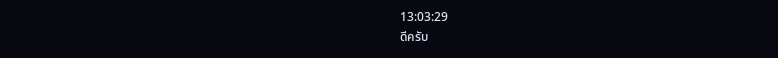13:03:29
ดีครับ